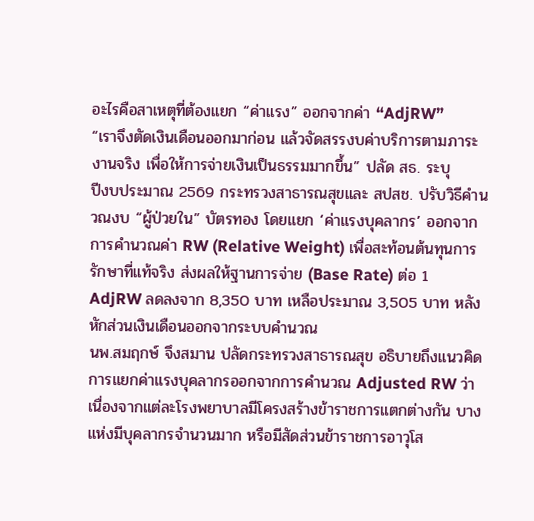อะไรคือสาเหตุที่ต้องแยก “ค่าแรง” ออกจากค่า “AdjRW”
“เราจึงตัดเงินเดือนออกมาก่อน แล้วจัดสรรงบค่าบริการตามภาระงานจริง เพื่อให้การจ่ายเงินเป็นธรรมมากขึ้น” ปลัด สธ. ระบุ
ปีงบประมาณ 2569 กระทรวงสาธารณสุขและ สปสช. ปรับวิธีคำนวณงบ “ผู้ป่วยใน” บัตรทอง โดยแยก ‘ค่าแรงบุคลากร’ ออกจากการคำนวณค่า RW (Relative Weight) เพื่อสะท้อนต้นทุนการรักษาที่แท้จริง ส่งผลให้ฐานการจ่าย (Base Rate) ต่อ 1 AdjRW ลดลงจาก 8,350 บาท เหลือประมาณ 3,505 บาท หลังหักส่วนเงินเดือนออกจากระบบคำนวณ
นพ.สมฤกษ์ จึงสมาน ปลัดกระทรวงสาธารณสุข อธิบายถึงแนวคิดการแยกค่าแรงบุคลากรออกจากการคำนวณ Adjusted RW ว่าเนื่องจากแต่ละโรงพยาบาลมีโครงสร้างข้าราชการแตกต่างกัน บางแห่งมีบุคลากรจำนวนมาก หรือมีสัดส่วนข้าราชการอาวุโส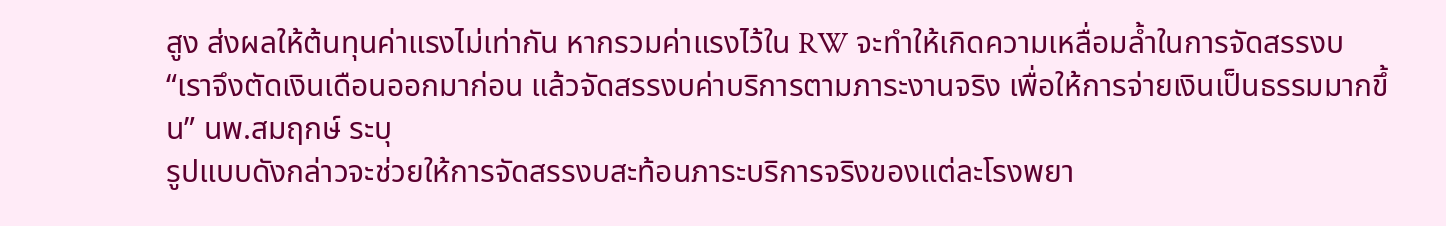สูง ส่งผลให้ต้นทุนค่าแรงไม่เท่ากัน หากรวมค่าแรงไว้ใน RW จะทำให้เกิดความเหลื่อมล้ำในการจัดสรรงบ
“เราจึงตัดเงินเดือนออกมาก่อน แล้วจัดสรรงบค่าบริการตามภาระงานจริง เพื่อให้การจ่ายเงินเป็นธรรมมากขึ้น” นพ.สมฤกษ์ ระบุ
รูปแบบดังกล่าวจะช่วยให้การจัดสรรงบสะท้อนภาระบริการจริงของแต่ละโรงพยา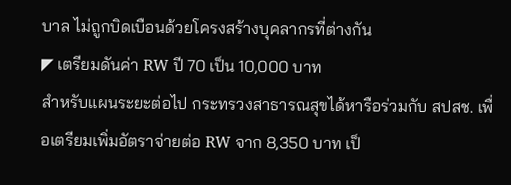บาล ไม่ถูกบิดเบือนด้วยโครงสร้างบุคลากรที่ต่างกัน
◤ เตรียมดันค่า RW ปี 70 เป็น 10,000 บาท
สำหรับแผนระยะต่อไป กระทรวงสาธารณสุขได้หารือร่วมกับ สปสช. เพื่อเตรียมเพิ่มอัตราจ่ายต่อ RW จาก 8,350 บาท เป็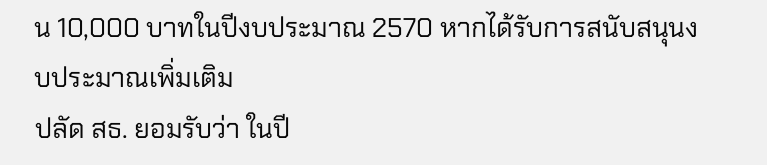น 10,000 บาทในปีงบประมาณ 2570 หากได้รับการสนับสนุนงบประมาณเพิ่มเติม
ปลัด สธ. ยอมรับว่า ในปี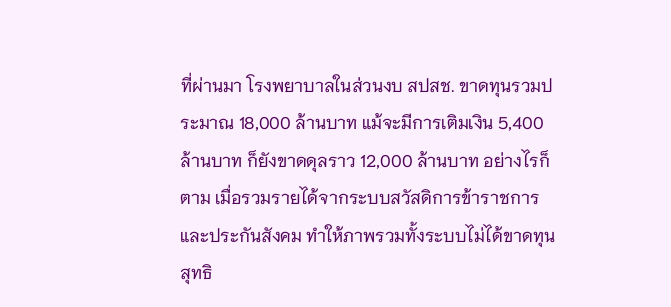ที่ผ่านมา โรงพยาบาลในส่วนงบ สปสช. ขาดทุนรวมประมาณ 18,000 ล้านบาท แม้จะมีการเติมเงิน 5,400 ล้านบาท ก็ยังขาดดุลราว 12,000 ล้านบาท อย่างไรก็ตาม เมื่อรวมรายได้จากระบบสวัสดิการข้าราชการและประกันสังคม ทำให้ภาพรวมทั้งระบบไม่ได้ขาดทุนสุทธิ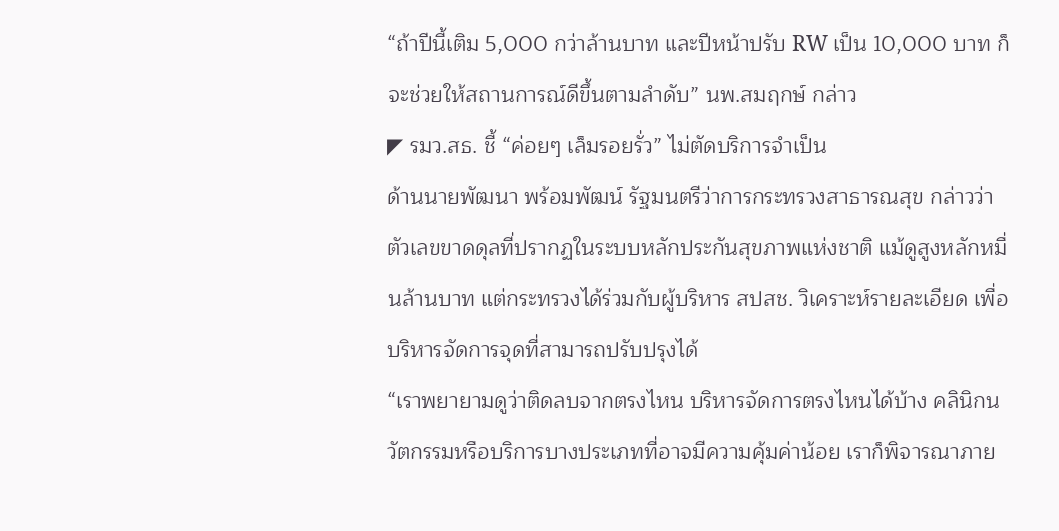“ถ้าปีนี้เติม 5,000 กว่าล้านบาท และปีหน้าปรับ RW เป็น 10,000 บาท ก็จะช่วยให้สถานการณ์ดีขึ้นตามลำดับ” นพ.สมฤกษ์ กล่าว
◤ รมว.สธ. ชี้ “ค่อยๆ เล็มรอยรั่ว” ไม่ตัดบริการจำเป็น
ด้านนายพัฒนา พร้อมพัฒน์ รัฐมนตรีว่าการกระทรวงสาธารณสุข กล่าวว่า ตัวเลขขาดดุลที่ปรากฏในระบบหลักประกันสุขภาพแห่งชาติ แม้ดูสูงหลักหมื่นล้านบาท แต่กระทรวงได้ร่วมกับผู้บริหาร สปสช. วิเคราะห์รายละเอียด เพื่อบริหารจัดการจุดที่สามารถปรับปรุงได้
“เราพยายามดูว่าติดลบจากตรงไหน บริหารจัดการตรงไหนได้บ้าง คลินิกนวัตกรรมหรือบริการบางประเภทที่อาจมีความคุ้มค่าน้อย เราก็พิจารณาภาย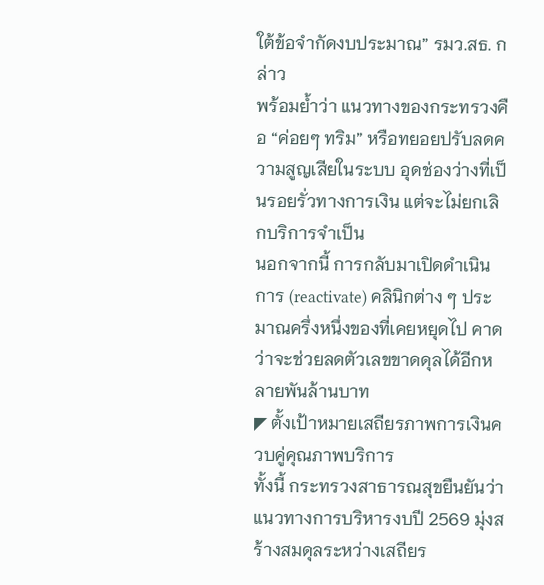ใต้ข้อจำกัดงบประมาณ” รมว.สธ. กล่าว
พร้อมย้ำว่า แนวทางของกระทรวงคือ “ค่อยๆ ทริม” หรือทยอยปรับลดความสูญเสียในระบบ อุดช่องว่างที่เป็นรอยรั่วทางการเงิน แต่จะไม่ยกเลิกบริการจำเป็น
นอกจากนี้ การกลับมาเปิดดำเนินการ (reactivate) คลินิกต่าง ๆ ประมาณครึ่งหนึ่งของที่เคยหยุดไป คาดว่าจะช่วยลดตัวเลขขาดดุลได้อีกหลายพันล้านบาท
◤ ตั้งเป้าหมายเสถียรภาพการเงินควบคู่คุณภาพบริการ
ทั้งนี้ กระทรวงสาธารณสุขยืนยันว่า แนวทางการบริหารงบปี 2569 มุ่งสร้างสมดุลระหว่างเสถียร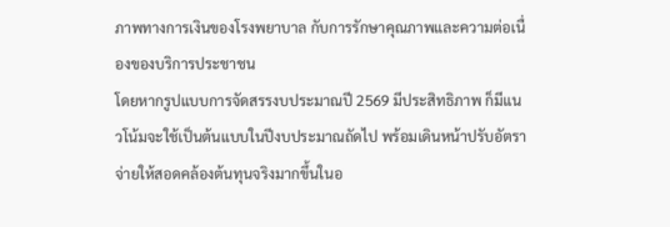ภาพทางการเงินของโรงพยาบาล กับการรักษาคุณภาพและความต่อเนื่องของบริการประชาชน
โดยหากรูปแบบการจัดสรรงบประมาณปี 2569 มีประสิทธิภาพ ก็มีแนวโน้มจะใช้เป็นต้นแบบในปีงบประมาณถัดไป พร้อมเดินหน้าปรับอัตราจ่ายให้สอดคล้องต้นทุนจริงมากขึ้นในอ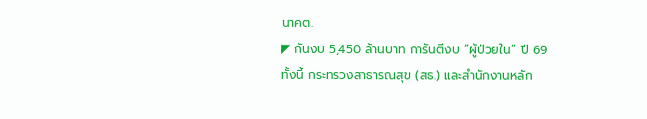นาคต.
◤ กันงบ 5,450 ล้านบาท การันตีงบ “ผู้ป่วยใน” ปี 69
ทั้งนี้ กระทรวงสาธารณสุข (สธ.) และสำนักงานหลัก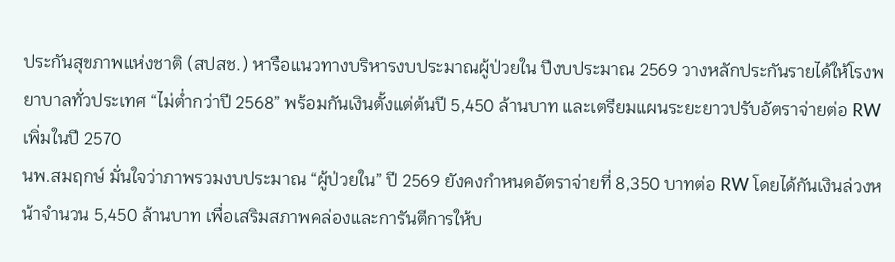ประกันสุขภาพแห่งชาติ (สปสช.) หารือแนวทางบริหารงบประมาณผู้ป่วยใน ปีงบประมาณ 2569 วางหลักประกันรายได้ให้โรงพยาบาลทั่วประเทศ “ไม่ต่ำกว่าปี 2568” พร้อมกันเงินตั้งแต่ต้นปี 5,450 ล้านบาท และเตรียมแผนระยะยาวปรับอัตราจ่ายต่อ RW เพิ่มในปี 2570
นพ.สมฤกษ์ มั่นใจว่าภาพรวมงบประมาณ “ผู้ป่วยใน” ปี 2569 ยังคงกำหนดอัตราจ่ายที่ 8,350 บาทต่อ RW โดยได้กันเงินล่วงหน้าจำนวน 5,450 ล้านบาท เพื่อเสริมสภาพคล่องและการันตีการให้บ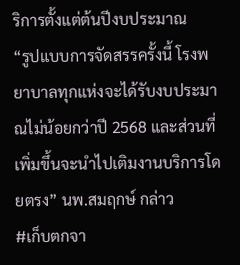ริการตั้งแต่ต้นปีงบประมาณ
“รูปแบบการจัดสรรครั้งนี้ โรงพยาบาลทุกแห่งจะได้รับงบประมาณไม่น้อยกว่าปี 2568 และส่วนที่เพิ่มขึ้นจะนำไปเติมงานบริการโดยตรง” นพ.สมฤกษ์ กล่าว
#เก็บตกจา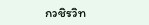กวชิรวิท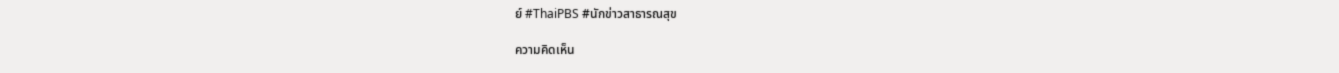ย์ #ThaiPBS #นักข่าวสาธารณสุข

ความคิดเห็น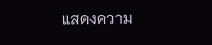แสดงความ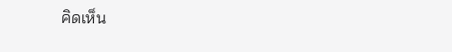คิดเห็น